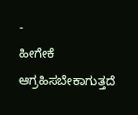-
ಹೀಗೇಕೆ ಆಗ್ರಹಿಸಬೇಕಾಗುತ್ತದೆ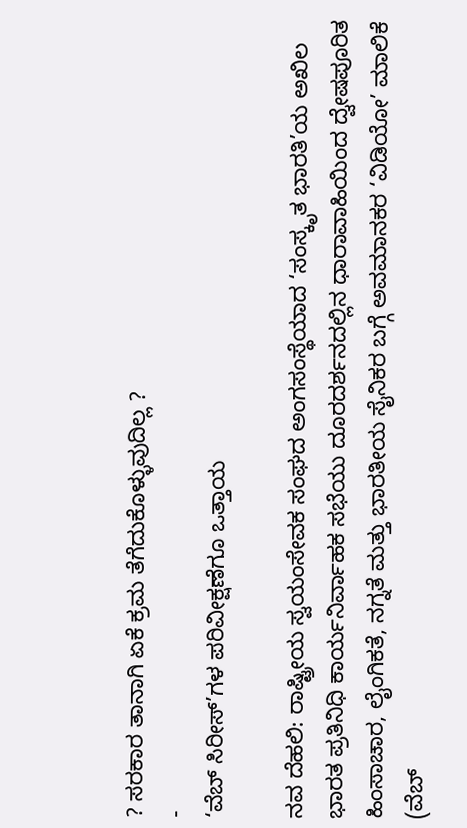? ಸರಕಾರ ತಾನಾಗಿ ಏಕೆ ಕ್ರಮ ತೆಗೆದುಕೊಳ್ಳುವುದಿಲ್ಲ ?
-
‘ವೆಬ್ ಸಿರೀಸ್’ಗಳ ಪರಿವೀಕ್ಷಣೆಗೂ ಒತ್ತಾಯ

ನವ ದೆಹಲಿ: ರಾಷ್ಟ್ರೀಯ ಸ್ವಯಂಸೇವಕ ಸಂಘದ ಅಂಗಸಂಸ್ಥೆಯಾದ ‘ಸಂಸ್ಕೃತ ಭಾರತಿ’ಯ ಅಖಿಲ ಭಾರತ ಪ್ರತಿನಿಧಿ ಕಾರ್ಯನಿರ್ವಾಹಕ ಸಭೆಯು ದೂರದರ್ಶನದಲ್ಲಿನ ಧಾರಾವಾಹಿಯಿಂದ ದ್ವೇಷಪೂರಿತ ಹಿಂಸಾಚಾರ, ಲೈಂಗಿಕತೆ, ನಗ್ನತೆ ಮತ್ತು ಭಾರತೀಯ ಸೈನಿಕರ ಬಗ್ಗೆ ಅವಮಾನಕರ ‘ವಿಡಿಯೋ’ ಮಾಲಿಕೆ (ವೆಬ್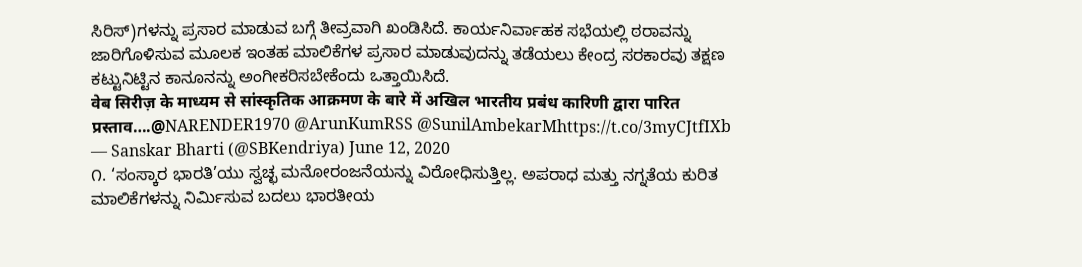ಸಿರಿಸ್)ಗಳನ್ನು ಪ್ರಸಾರ ಮಾಡುವ ಬಗ್ಗೆ ತೀವ್ರವಾಗಿ ಖಂಡಿಸಿದೆ. ಕಾರ್ಯನಿರ್ವಾಹಕ ಸಭೆಯಲ್ಲಿ ಠರಾವನ್ನು ಜಾರಿಗೊಳಿಸುವ ಮೂಲಕ ಇಂತಹ ಮಾಲಿಕೆಗಳ ಪ್ರಸಾರ ಮಾಡುವುದನ್ನು ತಡೆಯಲು ಕೇಂದ್ರ ಸರಕಾರವು ತಕ್ಷಣ ಕಟ್ಟುನಿಟ್ಟಿನ ಕಾನೂನನ್ನು ಅಂಗೀಕರಿಸಬೇಕೆಂದು ಒತ್ತಾಯಿಸಿದೆ.
वेब सिरीज़ के माध्यम से सांस्कृतिक आक्रमण के बारे में अखिल भारतीय प्रबंध कारिणी द्वारा पारित प्रस्ताव….@NARENDER1970 @ArunKumRSS @SunilAmbekarMhttps://t.co/3myCJtfIXb
— Sanskar Bharti (@SBKendriya) June 12, 2020
೧. ‘ಸಂಸ್ಕಾರ ಭಾರತಿ’ಯು ಸ್ವಚ್ಛ ಮನೋರಂಜನೆಯನ್ನು ವಿರೋಧಿಸುತ್ತಿಲ್ಲ. ಅಪರಾಧ ಮತ್ತು ನಗ್ನತೆಯ ಕುರಿತ ಮಾಲಿಕೆಗಳನ್ನು ನಿರ್ಮಿಸುವ ಬದಲು ಭಾರತೀಯ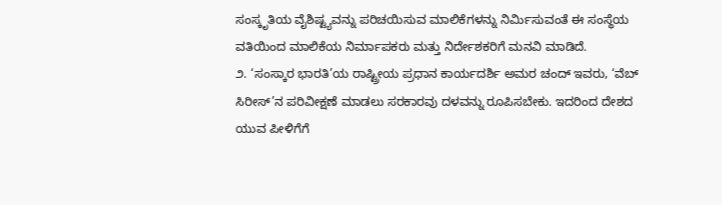ಸಂಸ್ಕೃತಿಯ ವೈಶಿಷ್ಟ್ಯವನ್ನು ಪರಿಚಯಿಸುವ ಮಾಲಿಕೆಗಳನ್ನು ನಿರ್ಮಿಸುವಂತೆ ಈ ಸಂಸ್ಥೆಯ ವತಿಯಿಂದ ಮಾಲಿಕೆಯ ನಿರ್ಮಾಪಕರು ಮತ್ತು ನಿರ್ದೇಶಕರಿಗೆ ಮನವಿ ಮಾಡಿದೆ.
೨. ‘ಸಂಸ್ಕಾರ ಭಾರತಿ’ಯ ರಾಷ್ಟ್ರೀಯ ಪ್ರಧಾನ ಕಾರ್ಯದರ್ಶಿ ಅಮರ ಚಂದ್ ಇವರು, ‘ವೆಬ್ ಸಿರೀಸ್’ನ ಪರಿವೀಕ್ಷಣೆ ಮಾಡಲು ಸರಕಾರವು ದಳವನ್ನು ರೂಪಿಸಬೇಕು. ಇದರಿಂದ ದೇಶದ ಯುವ ಪೀಳಿಗೆಗೆ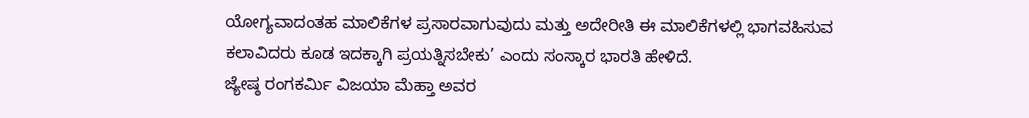ಯೋಗ್ಯವಾದಂತಹ ಮಾಲಿಕೆಗಳ ಪ್ರಸಾರವಾಗುವುದು ಮತ್ತು ಅದೇರೀತಿ ಈ ಮಾಲಿಕೆಗಳಲ್ಲಿ ಭಾಗವಹಿಸುವ ಕಲಾವಿದರು ಕೂಡ ಇದಕ್ಕಾಗಿ ಪ್ರಯತ್ನಿಸಬೇಕು’ ಎಂದು ಸಂಸ್ಕಾರ ಭಾರತಿ ಹೇಳಿದೆ.
ಜ್ಯೇಷ್ಠ ರಂಗಕರ್ಮಿ ವಿಜಯಾ ಮೆಹ್ತಾ ಅವರ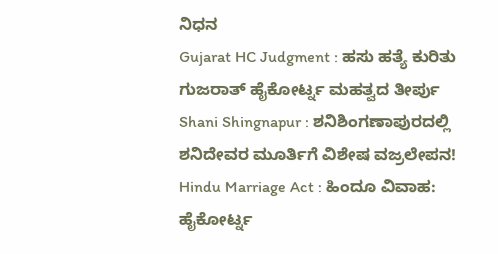ನಿಧನ
Gujarat HC Judgment : ಹಸು ಹತ್ಯೆ ಕುರಿತು ಗುಜರಾತ್ ಹೈಕೋರ್ಟ್ನ ಮಹತ್ವದ ತೀರ್ಪು
Shani Shingnapur : ಶನಿಶಿಂಗಣಾಪುರದಲ್ಲಿ ಶನಿದೇವರ ಮೂರ್ತಿಗೆ ವಿಶೇಷ ವಜ್ರಲೇಪನ!
Hindu Marriage Act : ಹಿಂದೂ ವಿವಾಹ: ಹೈಕೋರ್ಟ್ನ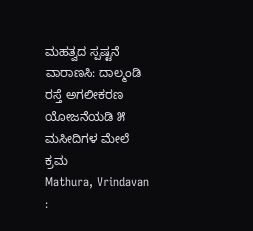ಮಹತ್ವದ ಸ್ಪಷ್ಟನೆ
ವಾರಾಣಸಿ: ದಾಲ್ಮಂಡಿ ರಸ್ತೆ ಅಗಲೀಕರಣ ಯೋಜನೆಯಡಿ ೫ ಮಸೀದಿಗಳ ಮೇಲೆ ಕ್ರಮ
Mathura, Vrindavan :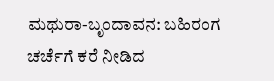ಮಥುರಾ-ಬೃಂದಾವನ: ಬಹಿರಂಗ ಚರ್ಚೆಗೆ ಕರೆ ನೀಡಿದ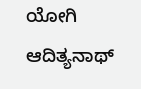ಯೋಗಿ ಆದಿತ್ಯನಾಥ್